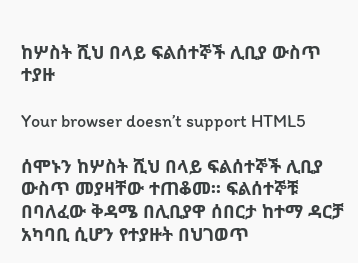ከሦስት ሺህ በላይ ፍልሰተኞች ሊቢያ ውስጥ ተያዙ

Your browser doesn’t support HTML5

ሰሞኑን ከሦስት ሺህ በላይ ፍልሰተኞች ሊቢያ ውስጥ መያዛቸው ተጠቆመ፡፡ ፍልሰተኞቹ በባለፈው ቅዳሜ በሊቢያዋ ሰበርታ ከተማ ዳርቻ አካባቢ ሲሆን የተያዙት በህገወጥ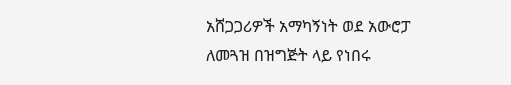አሸጋጋሪዎች አማካኝነት ወደ አውሮፓ ለመጓዝ በዝግጅት ላይ የነበሩ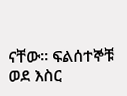ናቸው፡፡ ፍልሰተኞቹ ወደ እስር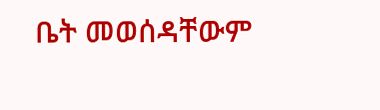ቤት መወሰዳቸውም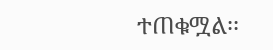ተጠቁሟል፡፡